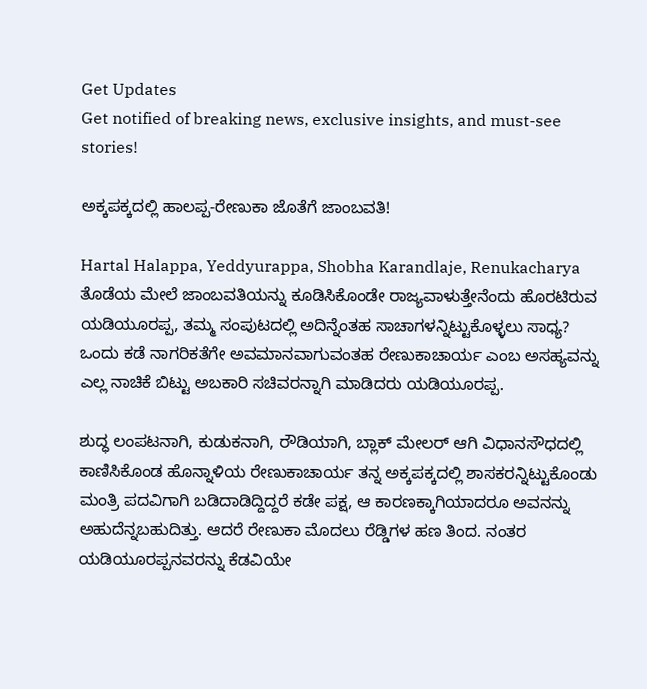Get Updates
Get notified of breaking news, exclusive insights, and must-see stories!

ಅಕ್ಕಪಕ್ಕದಲ್ಲಿ ಹಾಲಪ್ಪ-ರೇಣುಕಾ ಜೊತೆಗೆ ಜಾಂಬವತಿ!

Hartal Halappa, Yeddyurappa, Shobha Karandlaje, Renukacharya
ತೊಡೆಯ ಮೇಲೆ ಜಾಂಬವತಿಯನ್ನು ಕೂಡಿಸಿಕೊಂಡೇ ರಾಜ್ಯವಾಳುತ್ತೇನೆಂದು ಹೊರಟಿರುವ ಯಡಿಯೂರಪ್ಪ, ತಮ್ಮ ಸಂಪುಟದಲ್ಲಿ ಅದಿನ್ನೆಂತಹ ಸಾಚಾಗಳನ್ನಿಟ್ಟುಕೊಳ್ಳಲು ಸಾಧ್ಯ? ಒಂದು ಕಡೆ ನಾಗರಿಕತೆಗೇ ಅವಮಾನವಾಗುವಂತಹ ರೇಣುಕಾಚಾರ್ಯ ಎಂಬ ಅಸಹ್ಯವನ್ನು ಎಲ್ಲ ನಾಚಿಕೆ ಬಿಟ್ಟು ಅಬಕಾರಿ ಸಚಿವರನ್ನಾಗಿ ಮಾಡಿದರು ಯಡಿಯೂರಪ್ಪ.

ಶುದ್ಧ ಲಂಪಟನಾಗಿ, ಕುಡುಕನಾಗಿ, ರೌಡಿಯಾಗಿ, ಬ್ಲಾಕ್ ಮೇಲರ್ ಆಗಿ ವಿಧಾನಸೌಧದಲ್ಲಿ ಕಾಣಿಸಿಕೊಂಡ ಹೊನ್ನಾಳಿಯ ರೇಣುಕಾಚಾರ್ಯ ತನ್ನ ಅಕ್ಕಪಕ್ಕದಲ್ಲಿ ಶಾಸಕರನ್ನಿಟ್ಟುಕೊಂಡು ಮಂತ್ರಿ ಪದವಿಗಾಗಿ ಬಡಿದಾಡಿದ್ದಿದ್ದರೆ ಕಡೇ ಪಕ್ಷ, ಆ ಕಾರಣಕ್ಕಾಗಿಯಾದರೂ ಅವನನ್ನು ಅಹುದೆನ್ನಬಹುದಿತ್ತು. ಆದರೆ ರೇಣುಕಾ ಮೊದಲು ರೆಡ್ಡಿಗಳ ಹಣ ತಿಂದ. ನಂತರ ಯಡಿಯೂರಪ್ಪನವರನ್ನು ಕೆಡವಿಯೇ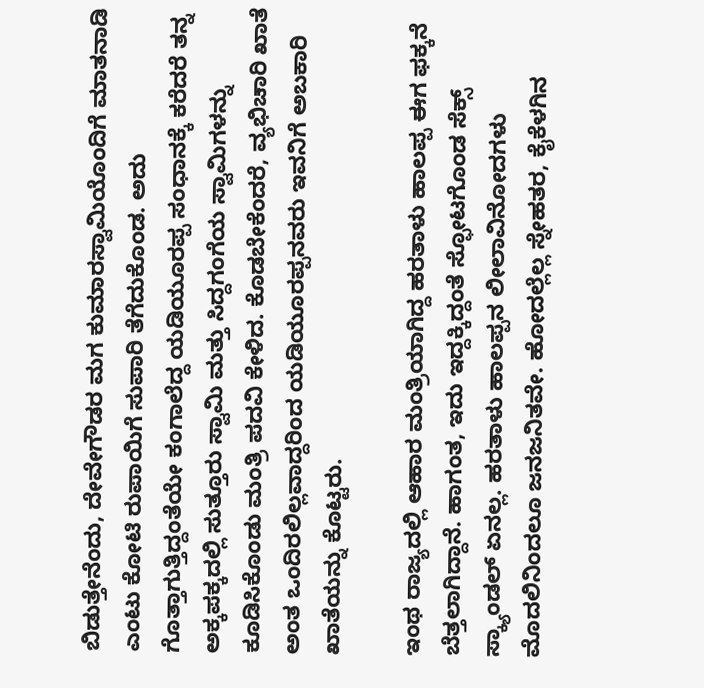ಬಿಡುತ್ತೇನೆಂದು, ದೇವೇಗೌಡರ ಮಗ ಕುಮಾರಸ್ವಾಮಿಯೊಂದಿಗೆ ಮಾತನಾಡಿ ಎಂಟು ಕೋಟಿ ರುಪಾಯಿಗೆ ಸುಪಾರಿ ತೆಗೆದುಕೊಂಡ. ಅದು ಗೊತ್ತಾಗುತ್ತಿದ್ದಂತೆಯೇ ಕಂಗಾಲೆದ್ದ ಯಡಿಯೂರಪ್ಪ ಸಂಧಾನಕ್ಕೆ ಕರೆದರೆ ತನ್ನ ಅಕ್ಕಪಕ್ಕದಲ್ಲಿ ಸುತ್ತೂರು ಸ್ವಾಮಿ ಮತ್ತು ಸಿದ್ದಗಂಗೆಯ ಸ್ವಾಮಿಗಳನ್ನು ಕೂಡಿಸಿಕೊಂಡು ಮಂತ್ರಿ ಪದವಿ ಕೇಳಿದ. ಕೊಡಬೇಕೆಂದರೆ, ವ್ಯಭಿಚಾರಿ ಖಾತೆ ಅಂತ ಒಂದಿರಲಿಲ್ಲವಾದ್ದರಿಂದ ಯಡಿಯೂರಪ್ಪನವರು ಇವನಿಗೆ ಅಬಕಾರಿ ಖಾತೆಯನ್ನು ಕೊಟ್ಟರು.

ಇಂಥ ರಾಜ್ಯದಲ್ಲಿ ಆಹಾರ ಮಂತ್ರಿಯಾಗಿದ್ದ ಹರತಾಳು ಹಾಲಪ್ಪ ಈಗ ಫಕ್ಕನೆ ಬೆತ್ತಲಾಗಿದ್ದಾನೆ. ಹಾಗಂತ, ಇದು ಇದ್ದಕ್ಕಿದ್ದಂತೆ ಸ್ಫೋಟಗೊಂಡ ಸೆಕ್ಸ್ ಸ್ಕ್ಯಾಂಡಲ್ ಏನಲ್ಲ. ಹರತಾಳು ಹಾಲಪ್ಪನ ಲೀಲಾವಿನೋದಗಳು ಮೊದಲಿನಿಂದಲೂ ಜನಜನಿತವೇ. ಹೋದಲ್ಲೆಲ್ಲ ಸ್ನೇಹತರ, ಕೈಕೆಳಗಿನ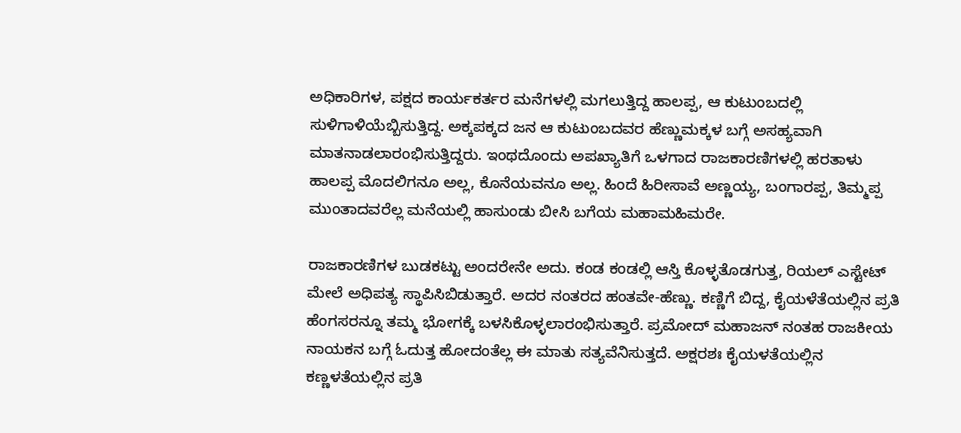ಅಧಿಕಾರಿಗಳ, ಪಕ್ಷದ ಕಾರ್ಯಕರ್ತರ ಮನೆಗಳಲ್ಲಿ ಮಗಲುತ್ತಿದ್ದ ಹಾಲಪ್ಪ, ಆ ಕುಟುಂಬದಲ್ಲಿ ಸುಳಿಗಾಳಿಯೆಬ್ಬಿಸುತ್ತಿದ್ದ. ಅಕ್ಕಪಕ್ಕದ ಜನ ಆ ಕುಟುಂಬದವರ ಹೆಣ್ಣುಮಕ್ಕಳ ಬಗ್ಗೆ ಅಸಹ್ಯವಾಗಿ ಮಾತನಾಡಲಾರಂಭಿಸುತ್ತಿದ್ದರು. ಇಂಥದೊಂದು ಅಪಖ್ಯಾತಿಗೆ ಒಳಗಾದ ರಾಜಕಾರಣಿಗಳಲ್ಲಿ ಹರತಾಳು ಹಾಲಪ್ಪ ಮೊದಲಿಗನೂ ಅಲ್ಲ, ಕೊನೆಯವನೂ ಅಲ್ಲ. ಹಿಂದೆ ಹಿರೀಸಾವೆ ಅಣ್ಣಯ್ಯ, ಬಂಗಾರಪ್ಪ, ತಿಮ್ಮಪ್ಪ ಮುಂತಾದವರೆಲ್ಲ ಮನೆಯಲ್ಲಿ ಹಾಸುಂಡು ಬೀಸಿ ಬಗೆಯ ಮಹಾಮಹಿಮರೇ.

ರಾಜಕಾರಣಿಗಳ ಬುಡಕಟ್ಟು ಅಂದರೇನೇ ಅದು. ಕಂಡ ಕಂಡಲ್ಲಿ ಆಸ್ತಿ ಕೊಳ್ಳತೊಡಗುತ್ತ, ರಿಯಲ್ ಎಸ್ಟೇಟ್ ಮೇಲೆ ಅಧಿಪತ್ಯ ಸ್ಥಾಪಿಸಿಬಿಡುತ್ತಾರೆ. ಅದರ ನಂತರದ ಹಂತವೇ-ಹೆಣ್ಣು. ಕಣ್ಣಿಗೆ ಬಿದ್ದ, ಕೈಯಳೆತೆಯಲ್ಲಿನ ಪ್ರತಿ ಹೆಂಗಸರನ್ನೂ ತಮ್ಮ ಭೋಗಕ್ಕೆ ಬಳಸಿಕೊಳ್ಳಲಾರಂಭಿಸುತ್ತಾರೆ. ಪ್ರಮೋದ್ ಮಹಾಜನ್ ನಂತಹ ರಾಜಕೀಯ ನಾಯಕನ ಬಗ್ಗೆ ಓದುತ್ತ ಹೋದಂತೆಲ್ಲ ಈ ಮಾತು ಸತ್ಯವೆನಿಸುತ್ತದೆ. ಅಕ್ಷರಶಃ ಕೈಯಳತೆಯಲ್ಲಿನ ಕಣ್ಣಳತೆಯಲ್ಲಿನ ಪ್ರತಿ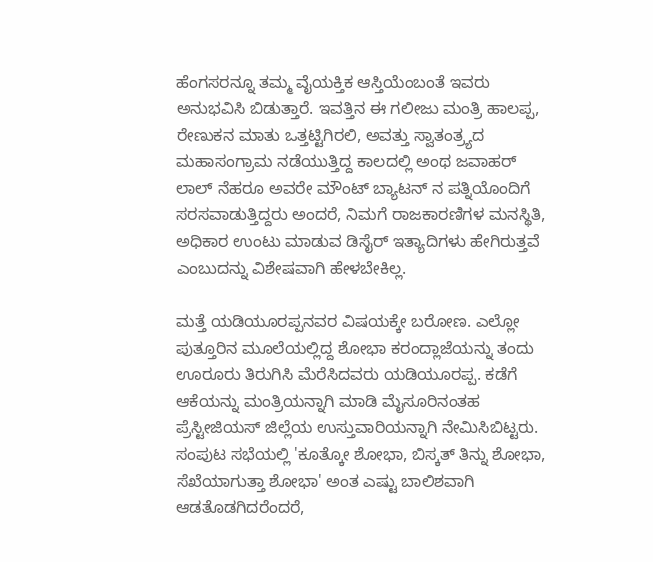ಹೆಂಗಸರನ್ನೂ ತಮ್ಮ ವೈಯಕ್ತಿಕ ಆಸ್ತಿಯೆಂಬಂತೆ ಇವರು ಅನುಭವಿಸಿ ಬಿಡುತ್ತಾರೆ. ಇವತ್ತಿನ ಈ ಗಲೀಜು ಮಂತ್ರಿ ಹಾಲಪ್ಪ, ರೇಣುಕನ ಮಾತು ಒತ್ತಟ್ಟಿಗಿರಲಿ, ಅವತ್ತು ಸ್ವಾತಂತ್ರ್ಯದ ಮಹಾಸಂಗ್ರಾಮ ನಡೆಯುತ್ತಿದ್ದ ಕಾಲದಲ್ಲಿ ಅಂಥ ಜವಾಹರ್ ಲಾಲ್ ನೆಹರೂ ಅವರೇ ಮೌಂಟ್ ಬ್ಯಾಟನ್ ನ ಪತ್ನಿಯೊಂದಿಗೆ ಸರಸವಾಡುತ್ತಿದ್ದರು ಅಂದರೆ, ನಿಮಗೆ ರಾಜಕಾರಣಿಗಳ ಮನಸ್ಥಿತಿ, ಅಧಿಕಾರ ಉಂಟು ಮಾಡುವ ಡಿಸೈರ್ ಇತ್ಯಾದಿಗಳು ಹೇಗಿರುತ್ತವೆ ಎಂಬುದನ್ನು ವಿಶೇಷವಾಗಿ ಹೇಳಬೇಕಿಲ್ಲ.

ಮತ್ತೆ ಯಡಿಯೂರಪ್ಪನವರ ವಿಷಯಕ್ಕೇ ಬರೋಣ. ಎಲ್ಲೋ ಪುತ್ತೂರಿನ ಮೂಲೆಯಲ್ಲಿದ್ದ ಶೋಭಾ ಕರಂದ್ಲಾಜೆಯನ್ನು ತಂದು ಊರೂರು ತಿರುಗಿಸಿ ಮೆರೆಸಿದವರು ಯಡಿಯೂರಪ್ಪ. ಕಡೆಗೆ ಆಕೆಯನ್ನು ಮಂತ್ರಿಯನ್ನಾಗಿ ಮಾಡಿ ಮೈಸೂರಿನಂತಹ ಪ್ರೆಸ್ಟೀಜಿಯಸ್ ಜಿಲ್ಲೆಯ ಉಸ್ತುವಾರಿಯನ್ನಾಗಿ ನೇಮಿಸಿಬಿಟ್ಟರು. ಸಂಪುಟ ಸಭೆಯಲ್ಲಿ 'ಕೂತ್ಕೋ ಶೋಭಾ, ಬಿಸ್ಕತ್ ತಿನ್ನು ಶೋಭಾ, ಸೆಖೆಯಾಗುತ್ತಾ ಶೋಭಾ' ಅಂತ ಎಷ್ಟು ಬಾಲಿಶವಾಗಿ ಆಡತೊಡಗಿದರೆಂದರೆ,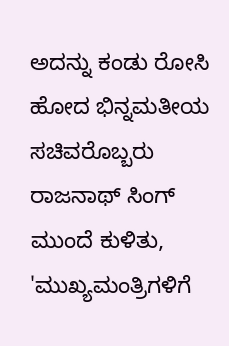ಅದನ್ನು ಕಂಡು ರೋಸಿ ಹೋದ ಭಿನ್ನಮತೀಯ ಸಚಿವರೊಬ್ಬರು ರಾಜನಾಥ್ ಸಿಂಗ್ ಮುಂದೆ ಕುಳಿತು, 'ಮುಖ್ಯಮಂತ್ರಿಗಳಿಗೆ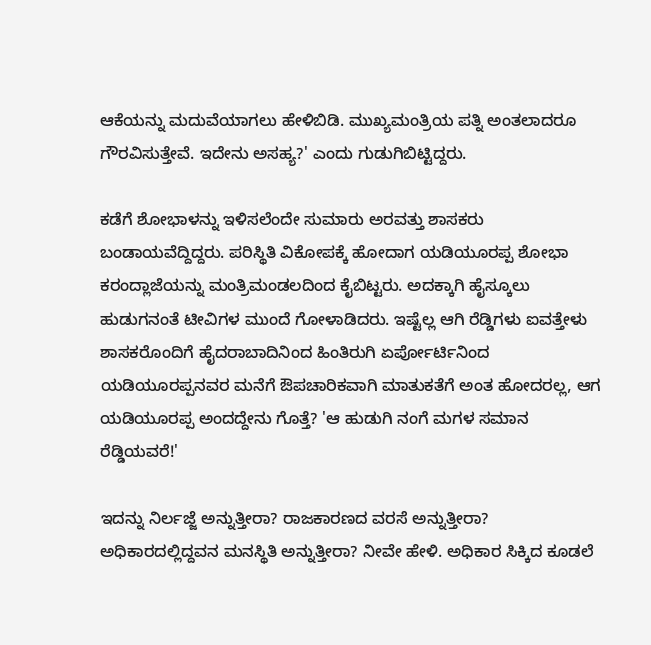ಆಕೆಯನ್ನು ಮದುವೆಯಾಗಲು ಹೇಳಿಬಿಡಿ. ಮುಖ್ಯಮಂತ್ರಿಯ ಪತ್ನಿ ಅಂತಲಾದರೂ ಗೌರವಿಸುತ್ತೇವೆ. ಇದೇನು ಅಸಹ್ಯ?' ಎಂದು ಗುಡುಗಿಬಿಟ್ಟಿದ್ದರು.

ಕಡೆಗೆ ಶೋಭಾಳನ್ನು ಇಳಿಸಲೆಂದೇ ಸುಮಾರು ಅರವತ್ತು ಶಾಸಕರು ಬಂಡಾಯವೆದ್ದಿದ್ದರು. ಪರಿಸ್ಥಿತಿ ವಿಕೋಪಕ್ಕೆ ಹೋದಾಗ ಯಡಿಯೂರಪ್ಪ ಶೋಭಾ ಕರಂದ್ಲಾಜೆಯನ್ನು ಮಂತ್ರಿಮಂಡಲದಿಂದ ಕೈಬಿಟ್ಟರು. ಅದಕ್ಕಾಗಿ ಹೈಸ್ಕೂಲು ಹುಡುಗನಂತೆ ಟೀವಿಗಳ ಮುಂದೆ ಗೋಳಾಡಿದರು. ಇಷ್ಟೆಲ್ಲ ಆಗಿ ರೆಡ್ಡಿಗಳು ಐವತ್ತೇಳು ಶಾಸಕರೊಂದಿಗೆ ಹೈದರಾಬಾದಿನಿಂದ ಹಿಂತಿರುಗಿ ಏರ್ಪೋರ್ಟಿನಿಂದ ಯಡಿಯೂರಪ್ಪನವರ ಮನೆಗೆ ಔಪಚಾರಿಕವಾಗಿ ಮಾತುಕತೆಗೆ ಅಂತ ಹೋದರಲ್ಲ, ಆಗ ಯಡಿಯೂರಪ್ಪ ಅಂದದ್ದೇನು ಗೊತ್ತೆ? 'ಆ ಹುಡುಗಿ ನಂಗೆ ಮಗಳ ಸಮಾನ ರೆಡ್ಡಿಯವರೆ!'

ಇದನ್ನು ನಿರ್ಲಜ್ಜೆ ಅನ್ನುತ್ತೀರಾ? ರಾಜಕಾರಣದ ವರಸೆ ಅನ್ನುತ್ತೀರಾ? ಅಧಿಕಾರದಲ್ಲಿದ್ದವನ ಮನಸ್ಥಿತಿ ಅನ್ನುತ್ತೀರಾ? ನೀವೇ ಹೇಳಿ. ಅಧಿಕಾರ ಸಿಕ್ಕಿದ ಕೂಡಲೆ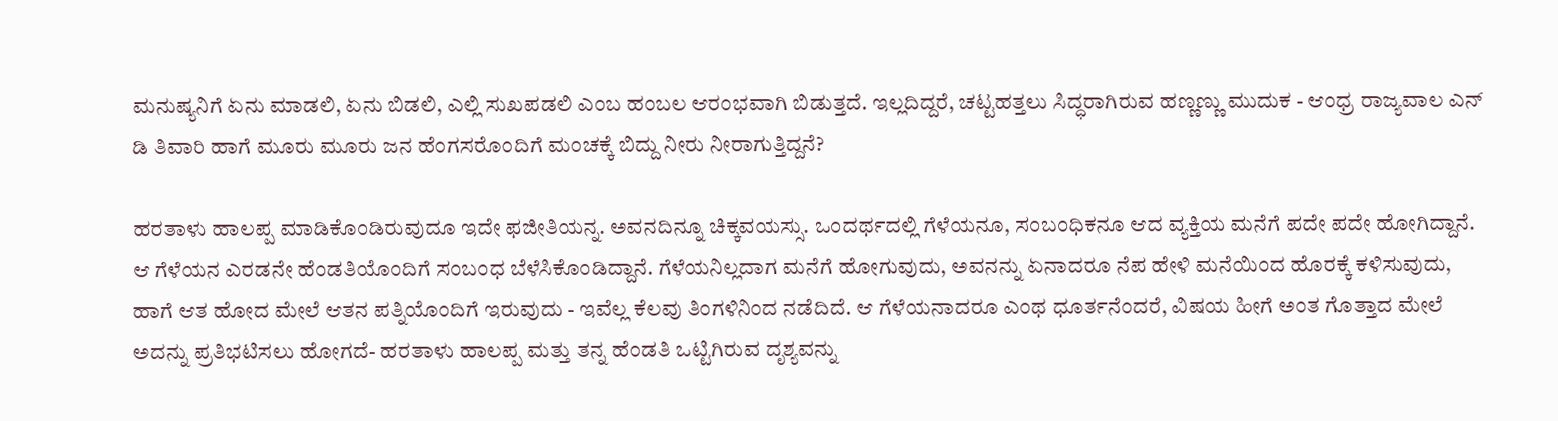ಮನುಷ್ಯನಿಗೆ ಏನು ಮಾಡಲಿ, ಏನು ಬಿಡಲಿ, ಎಲ್ಲಿ ಸುಖಪಡಲಿ ಎಂಬ ಹಂಬಲ ಆರಂಭವಾಗಿ ಬಿಡುತ್ತದೆ. ಇಲ್ಲದಿದ್ದರೆ, ಚಟ್ಟಹತ್ತಲು ಸಿದ್ಧರಾಗಿರುವ ಹಣ್ಣಣ್ಣು ಮುದುಕ - ಆಂಧ್ರ ರಾಜ್ಯವಾಲ ಎನ್ ಡಿ ತಿವಾರಿ ಹಾಗೆ ಮೂರು ಮೂರು ಜನ ಹೆಂಗಸರೊಂದಿಗೆ ಮಂಚಕ್ಕೆ ಬಿದ್ದು ನೀರು ನೀರಾಗುತ್ತಿದ್ದನೆ?

ಹರತಾಳು ಹಾಲಪ್ಪ ಮಾಡಿಕೊಂಡಿರುವುದೂ ಇದೇ ಫಜೀತಿಯನ್ನ. ಅವನದಿನ್ನೂ ಚಿಕ್ಕವಯಸ್ಸು. ಒಂದರ್ಥದಲ್ಲಿ ಗೆಳೆಯನೂ, ಸಂಬಂಧಿಕನೂ ಆದ ವ್ಯಕ್ತಿಯ ಮನೆಗೆ ಪದೇ ಪದೇ ಹೋಗಿದ್ದಾನೆ. ಆ ಗೆಳೆಯನ ಎರಡನೇ ಹೆಂಡತಿಯೊಂದಿಗೆ ಸಂಬಂಧ ಬೆಳೆಸಿಕೊಂಡಿದ್ದಾನೆ. ಗೆಳೆಯನಿಲ್ಲದಾಗ ಮನೆಗೆ ಹೋಗುವುದು, ಅವನನ್ನು ಏನಾದರೂ ನೆಪ ಹೇಳಿ ಮನೆಯಿಂದ ಹೊರಕ್ಕೆ ಕಳಿಸುವುದು, ಹಾಗೆ ಆತ ಹೋದ ಮೇಲೆ ಆತನ ಪತ್ನಿಯೊಂದಿಗೆ ಇರುವುದು - ಇವೆಲ್ಲ ಕೆಲವು ತಿಂಗಳಿನಿಂದ ನಡೆದಿದೆ. ಆ ಗೆಳೆಯನಾದರೂ ಎಂಥ ಧೂರ್ತನೆಂದರೆ, ವಿಷಯ ಹೀಗೆ ಅಂತ ಗೊತ್ತಾದ ಮೇಲೆ ಅದನ್ನು ಪ್ರತಿಭಟಿಸಲು ಹೋಗದೆ- ಹರತಾಳು ಹಾಲಪ್ಪ ಮತ್ತು ತನ್ನ ಹೆಂಡತಿ ಒಟ್ಟಿಗಿರುವ ದೃಶ್ಯವನ್ನು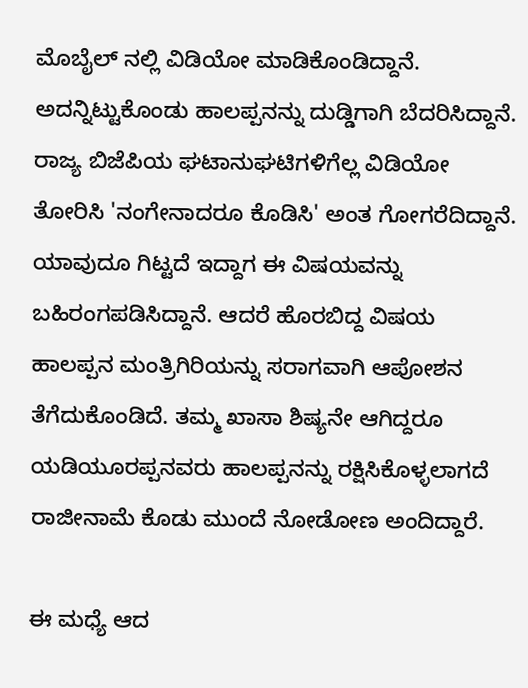ಮೊಬೈಲ್ ನಲ್ಲಿ ವಿಡಿಯೋ ಮಾಡಿಕೊಂಡಿದ್ದಾನೆ. ಅದನ್ನಿಟ್ಟುಕೊಂಡು ಹಾಲಪ್ಪನನ್ನು ದುಡ್ಡಿಗಾಗಿ ಬೆದರಿಸಿದ್ದಾನೆ. ರಾಜ್ಯ ಬಿಜೆಪಿಯ ಘಟಾನುಘಟಿಗಳಿಗೆಲ್ಲ ವಿಡಿಯೋ ತೋರಿಸಿ 'ನಂಗೇನಾದರೂ ಕೊಡಿಸಿ' ಅಂತ ಗೋಗರೆದಿದ್ದಾನೆ. ಯಾವುದೂ ಗಿಟ್ಟದೆ ಇದ್ದಾಗ ಈ ವಿಷಯವನ್ನು ಬಹಿರಂಗಪಡಿಸಿದ್ದಾನೆ. ಆದರೆ ಹೊರಬಿದ್ದ ವಿಷಯ ಹಾಲಪ್ಪನ ಮಂತ್ರಿಗಿರಿಯನ್ನು ಸರಾಗವಾಗಿ ಆಪೋಶನ ತೆಗೆದುಕೊಂಡಿದೆ. ತಮ್ಮ ಖಾಸಾ ಶಿಷ್ಯನೇ ಆಗಿದ್ದರೂ ಯಡಿಯೂರಪ್ಪನವರು ಹಾಲಪ್ಪನನ್ನು ರಕ್ಷಿಸಿಕೊಳ್ಳಲಾಗದೆ ರಾಜೀನಾಮೆ ಕೊಡು ಮುಂದೆ ನೋಡೋಣ ಅಂದಿದ್ದಾರೆ.

ಈ ಮಧ್ಯೆ ಆದ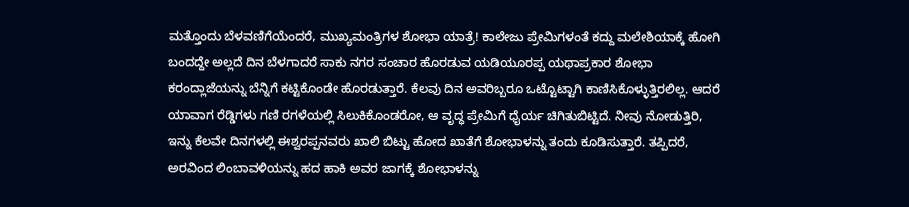ಮತ್ತೊಂದು ಬೆಳವಣಿಗೆಯೆಂದರೆ, ಮುಖ್ಯಮಂತ್ರಿಗಳ ಶೋಭಾ ಯಾತ್ರೆ! ಕಾಲೇಜು ಪ್ರೇಮಿಗಳಂತೆ ಕದ್ದು ಮಲೇಶಿಯಾಕ್ಕೆ ಹೋಗಿ ಬಂದದ್ದೇ ಅಲ್ಲದೆ ದಿನ ಬೆಳಗಾದರೆ ಸಾಕು ನಗರ ಸಂಚಾರ ಹೊರಡುವ ಯಡಿಯೂರಪ್ಪ ಯಥಾಪ್ರಕಾರ ಶೋಭಾ ಕರಂದ್ಲಾಜೆಯನ್ನು ಬೆನ್ನಿಗೆ ಕಟ್ಟಿಕೊಂಡೇ ಹೊರಡುತ್ತಾರೆ. ಕೆಲವು ದಿನ ಅವರಿಬ್ಬರೂ ಒಟ್ಟೊಟ್ಟಾಗಿ ಕಾಣಿಸಿಕೊಳ್ಳುತ್ತಿರಲಿಲ್ಲ. ಆದರೆ ಯಾವಾಗ ರೆಡ್ಡಿಗಳು ಗಣಿ ರಗಳೆಯಲ್ಲಿ ಸಿಲುಕಿಕೊಂಡರೋ, ಆ ವೃದ್ಧ ಪ್ರೇಮಿಗೆ ಧೈರ್ಯ ಚಿಗಿತುಬಿಟ್ಟಿದೆ. ನೀವು ನೋಡುತ್ತಿರಿ, ಇನ್ನು ಕೆಲವೇ ದಿನಗಳಲ್ಲಿ ಈಶ್ವರಪ್ಪನವರು ಖಾಲಿ ಬಿಟ್ಟು ಹೋದ ಖಾತೆಗೆ ಶೋಭಾಳನ್ನು ತಂದು ಕೂಡಿಸುತ್ತಾರೆ. ತಪ್ಪಿದರೆ, ಅರವಿಂದ ಲಿಂಬಾವಳಿಯನ್ನು ಹದ ಹಾಕಿ ಅವರ ಜಾಗಕ್ಕೆ ಶೋಭಾಳನ್ನು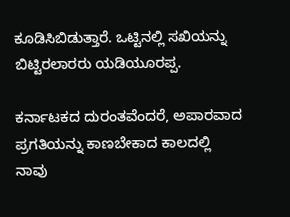ಕೂಡಿಸಿಬಿಡುತ್ತಾರೆ. ಒಟ್ಟಿನಲ್ಲಿ ಸಖಿಯನ್ನು ಬಿಟ್ಟಿರಲಾರರು ಯಡಿಯೂರಪ್ಪ.

ಕರ್ನಾಟಕದ ದುರಂತವೆಂದರೆ, ಅಪಾರವಾದ ಪ್ರಗತಿಯನ್ನು ಕಾಣಬೇಕಾದ ಕಾಲದಲ್ಲಿ ನಾವು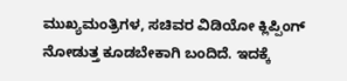ಮುಖ್ಯಮಂತ್ರಿಗಳ, ಸಚಿವರ ವಿಡಿಯೋ ಕ್ಲಿಪ್ಪಿಂಗ್ ನೋಡುತ್ತ ಕೂಡಬೇಕಾಗಿ ಬಂದಿದೆ. ಇದಕ್ಕೆ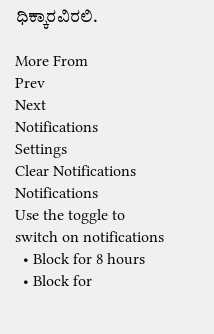ಧಿಕ್ಕಾರವಿರಲಿ.

More From
Prev
Next
Notifications
Settings
Clear Notifications
Notifications
Use the toggle to switch on notifications
  • Block for 8 hours
  • Block for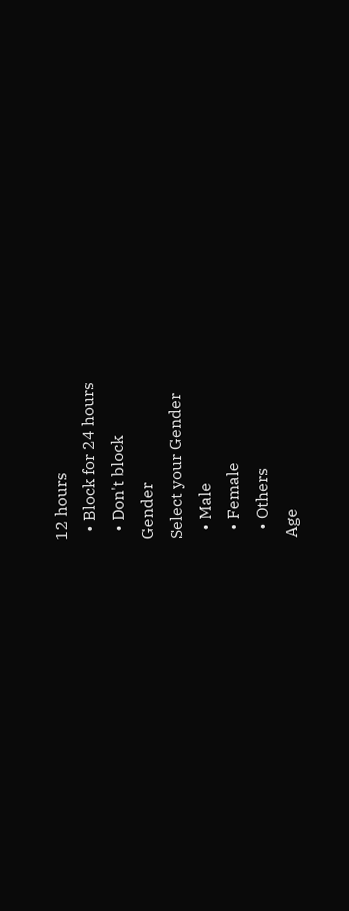12 hours
  • Block for 24 hours
  • Don't block
Gender
Select your Gender
  • Male
  • Female
  • Others
Age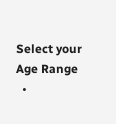Select your Age Range
  •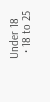Under 18
  • 18 to 25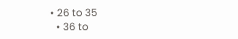• 26 to 35
  • 36 to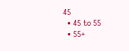45
  • 45 to 55
  • 55+